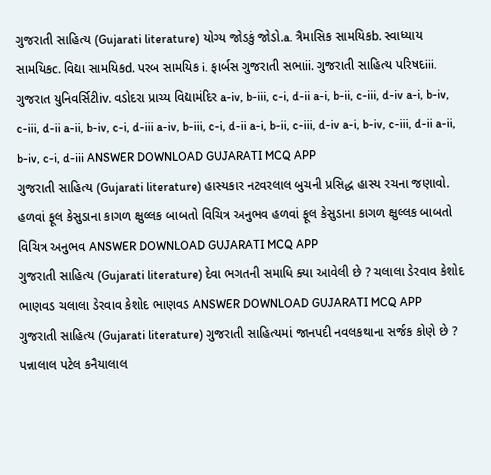ગુજરાતી સાહિત્ય (Gujarati literature) યોગ્ય જોડકું જોડો.a. ત્રૈમાસિક સામયિકb. સ્વાધ્યાય સામયિકc. વિદ્યા સામયિકd. પરબ સામયિક i. ફાર્બસ ગુજરાતી સભાii. ગુજરાતી સાહિત્ય પરિષદiii. ગુજરાત યુનિવર્સિટીiv. વડોદરા પ્રાચ્ય વિદ્યામંદિર a-iv, b-iii, c-i, d-ii a-i, b-ii, c-iii, d-iv a-i, b-iv, c-iii, d-ii a-ii, b-iv, c-i, d-iii a-iv, b-iii, c-i, d-ii a-i, b-ii, c-iii, d-iv a-i, b-iv, c-iii, d-ii a-ii, b-iv, c-i, d-iii ANSWER DOWNLOAD GUJARATI MCQ APP
ગુજરાતી સાહિત્ય (Gujarati literature) હાસ્યકાર નટવરલાલ બુચની પ્રસિદ્ધ હાસ્ય રચના જણાવો. હળવાં ફૂલ કેસુડાના કાગળ ક્ષુલ્લક બાબતો વિચિત્ર અનુભવ હળવાં ફૂલ કેસુડાના કાગળ ક્ષુલ્લક બાબતો વિચિત્ર અનુભવ ANSWER DOWNLOAD GUJARATI MCQ APP
ગુજરાતી સાહિત્ય (Gujarati literature) દેવા ભગતની સમાધિ ક્યા આવેલી છે ? ચલાલા ડેરવાવ કેશોદ ભાણવડ ચલાલા ડેરવાવ કેશોદ ભાણવડ ANSWER DOWNLOAD GUJARATI MCQ APP
ગુજરાતી સાહિત્ય (Gujarati literature) ગુજરાતી સાહિત્યમાં જાનપદી નવલકથાના સર્જક કોણે છે ? પન્નાલાલ પટેલ કનૈયાલાલ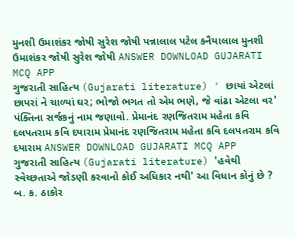મુનશી ઉમાશંકર જોષી સુરેશ જોષી પન્નાલાલ પટેલ કનૈયાલાલ મુનશી ઉમાશંકર જોષી સુરેશ જોષી ANSWER DOWNLOAD GUJARATI MCQ APP
ગુજરાતી સાહિત્ય (Gujarati literature) ' છાયાં એટલાં છાપરાં ને ચાળ્યાં ઘર; ભોજો ભગત તો એમ ભણે, જે વાંઢા એટલા વર' પંક્તિના સર્જકનું નામ જણાવો. પ્રેમાનંદ રણજિતરામ મહેતા કવિ દલપતરામ કવિ દયારામ પ્રેમાનંદ રણજિતરામ મહેતા કવિ દલપતરામ કવિ દયારામ ANSWER DOWNLOAD GUJARATI MCQ APP
ગુજરાતી સાહિત્ય (Gujarati literature) 'હવેથી સ્વેચ્છતાએ જોડણી કરવાનો કોઈ અધિકાર નથી' આ વિધાન કોનું છે ? બ. ક. ઠાકોર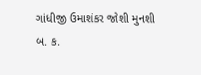ગાંધીજી ઉમાશંકર જોશી મુનશી બ. ક.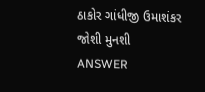ઠાકોર ગાંધીજી ઉમાશંકર જોશી મુનશી ANSWER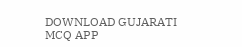DOWNLOAD GUJARATI MCQ APP